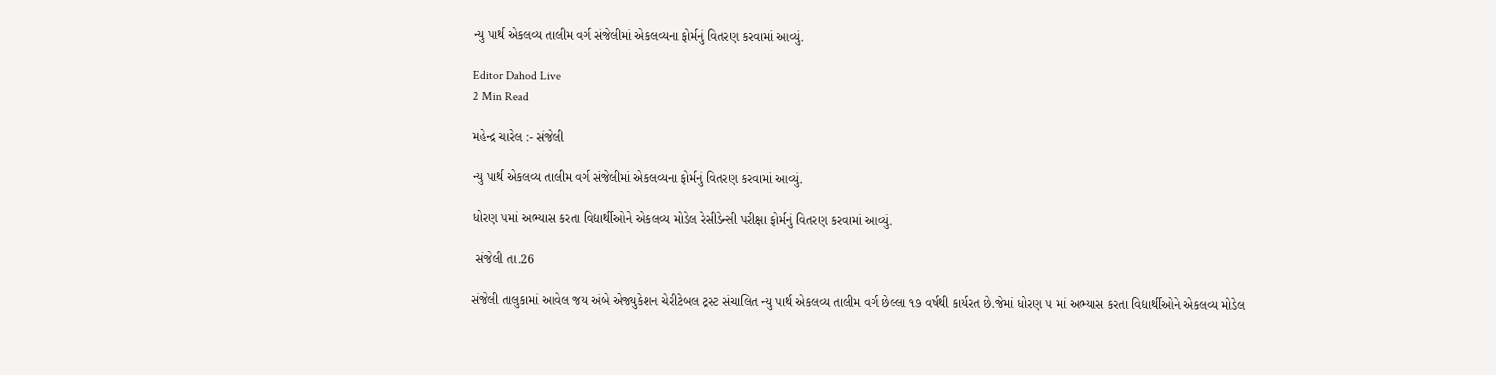ન્યુ પાર્થ એકલવ્ય તાલીમ વર્ગ સંજેલીમાં એકલવ્યના ફોર્મનું વિતરણ કરવામાં આવ્યું.

Editor Dahod Live
2 Min Read

મહેન્દ્ર ચારેલ :- સંજેલી

ન્યુ પાર્થ એકલવ્ય તાલીમ વર્ગ સંજેલીમાં એકલવ્યના ફોર્મનું વિતરણ કરવામાં આવ્યું.

ધોરણ ૫માં અભ્યાસ કરતા વિદ્યાર્થીઓને એકલવ્ય મોડેલ રેસીડેન્સી પરીક્ષા ફોર્મનું વિતરણ કરવામાં આવ્યું.

 સંજેલી તા.26

સંજેલી તાલુકામાં આવેલ જય અંબે એજ્યુકેશન ચેરીટેબલ ટ્રસ્ટ સંચાલિત ન્યુ પાર્થ એકલવ્ય તાલીમ વર્ગ છેલ્લા ૧૭ વર્ષથી કાર્યરત છે.જેમાં ધોરણ ૫ માં અભ્યાસ કરતા વિદ્યાર્થીઓને એકલવ્ય મોડેલ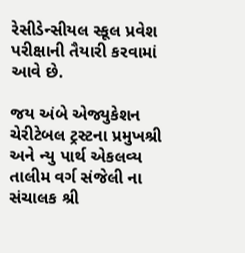રેસીડેન્સીયલ સ્કૂલ પ્રવેશ પરીક્ષાની તૈયારી કરવામાં આવે છે.

જય અંબે એજ્યુકેશન ચેરીટેબલ ટ્રસ્ટના પ્રમુખશ્રી અને ન્યુ પાર્થ એકલવ્ય તાલીમ વર્ગ સંજેલી ના સંચાલક શ્રી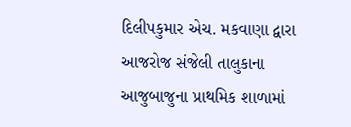દિલીપકુમાર એચ. મકવાણા દ્વારા આજરોજ સંજેલી તાલુકાના આજુબાજુના પ્રાથમિક શાળામાં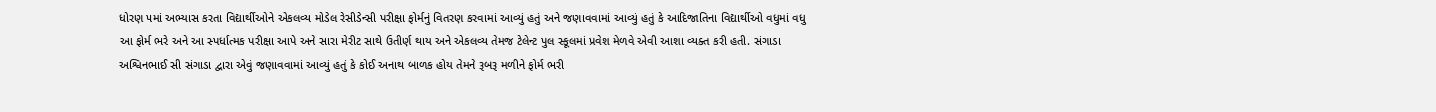ધોરણ ૫માં અભ્યાસ કરતા વિદ્યાર્થીઓને એકલવ્ય મોડેલ રેસીડેન્સી પરીક્ષા ફોર્મનું વિતરણ કરવામાં આવ્યું હતું અને જણાવવામાં આવ્યું હતું કે આદિજાતિના વિદ્યાર્થીઓ વધુમાં વધુ આ ફોર્મ ભરે અને આ સ્પર્ધાત્મક પરીક્ષા આપે અને સારા મેરીટ સાથે ઉતીર્ણ થાય અને એકલવ્ય તેમજ ટેલેન્ટ પુલ સ્કૂલમાં પ્રવેશ મેળવે એવી આશા વ્યક્ત કરી હતી. સંગાડા અશ્વિનભાઈ સી સંગાડા દ્વારા એવું જણાવવામાં આવ્યું હતું કે કોઈ અનાથ બાળક હોય તેમને રૂબરૂ મળીને ફોર્મ ભરી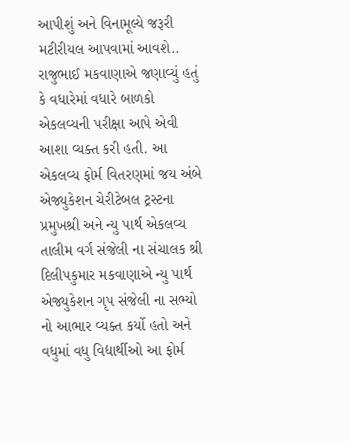આપીશું અને વિનામૂલ્યે જરૂરી મટીરીયલ આપવામાં આવશે.. રાજુભાઈ મકવાણાએ જણાવ્યું હતું કે વધારેમાં વધારે બાળકો એકલવ્યની પરીક્ષા આપે એવી આશા વ્યક્ત કરી હતી. આ એકલવ્ય ફોર્મ વિતરણમાં જય અંબે એજ્યુકેશન ચેરીટેબલ ટ્રસ્ટના પ્રમુખશ્રી અને ન્યુ પાર્થ એકલવ્ય તાલીમ વર્ગ સંજેલી ના સંચાલક શ્રી દિલીપકુમાર મકવાણાએ ન્યુ પાર્થ એજ્યુકેશન ગૃપ સંજેલી ના સભ્યો નો આભાર વ્યક્ત કર્યો હતો અને વધુમાં વધુ વિદ્યાર્થીઓ આ ફોર્મ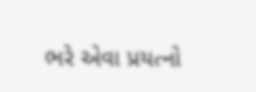ભરે એવા પ્રયત્નો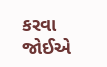કરવા જોઈએ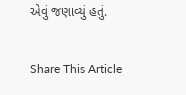એવું જણાવ્યું હતું.

Share This Article